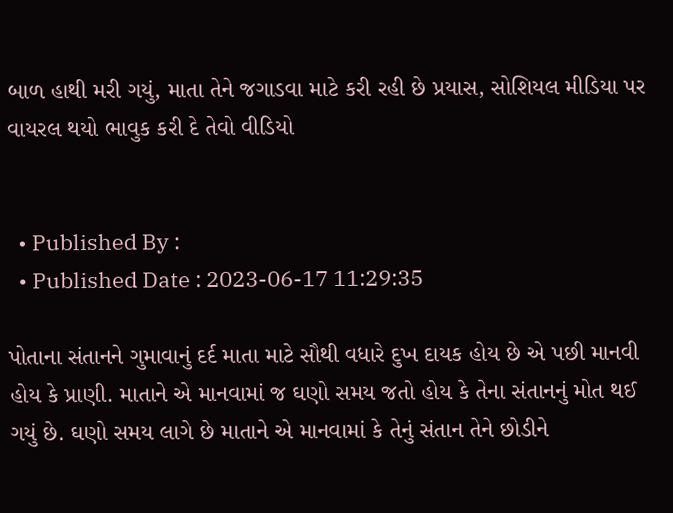બાળ હાથી મરી ગયું, માતા તેને જગાડવા માટે કરી રહી છે પ્રયાસ, સોશિયલ મીડિયા પર વાયરલ થયો ભાવુક કરી દે તેવો વીડિયો


  • Published By :
  • Published Date : 2023-06-17 11:29:35

પોતાના સંતાનને ગુમાવાનું દર્દ માતા માટે સૌથી વધારે દુખ દાયક હોય છે એ પછી માનવી હોય કે પ્રાણી. માતાને એ માનવામાં જ ઘણો સમય જતો હોય કે તેના સંતાનનું મોત થઈ ગયું છે. ઘણો સમય લાગે છે માતાને એ માનવામાં કે તેનું સંતાન તેને છોડીને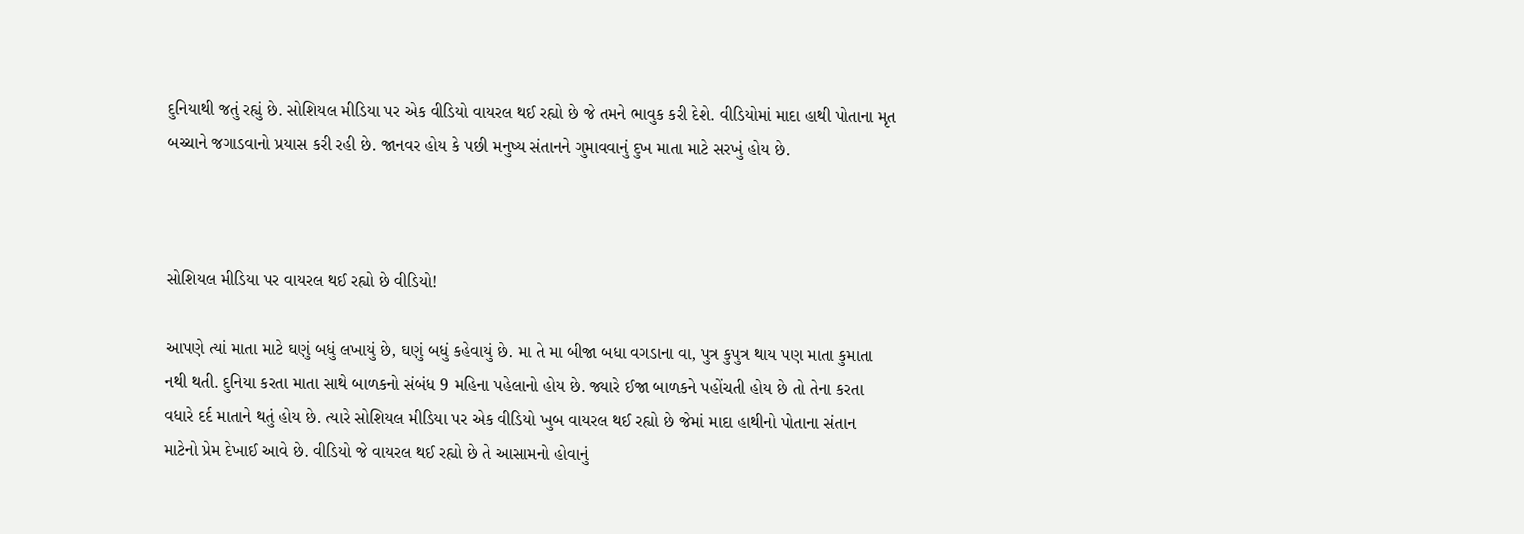દુનિયાથી જતું રહ્યું છે. સોશિયલ મીડિયા પર એક વીડિયો વાયરલ થઈ રહ્યો છે જે તમને ભાવુક કરી દેશે. વીડિયોમાં માદા હાથી પોતાના મૃત બચ્ચાને જગાડવાનો પ્રયાસ કરી રહી છે. જાનવર હોય કે પછી મનુષ્ય સંતાનને ગુમાવવાનું દુખ માતા માટે સરખું હોય છે.



સોશિયલ મીડિયા પર વાયરલ થઈ રહ્યો છે વીડિયો!

આપણે ત્યાં માતા માટે ઘણું બધું લખાયું છે, ઘણું બધું કહેવાયું છે. મા તે મા બીજા બધા વગડાના વા, પુત્ર કુપુત્ર થાય પણ માતા કુમાતા નથી થતી. દુનિયા કરતા માતા સાથે બાળકનો સંબંધ 9 મહિના પહેલાનો હોય છે. જ્યારે ઈજા બાળકને પહોંચતી હોય છે તો તેના કરતા વધારે દર્દ માતાને થતું હોય છે. ત્યારે સોશિયલ મીડિયા પર એક વીડિયો ખુબ વાયરલ થઈ રહ્યો છે જેમાં માદા હાથીનો પોતાના સંતાન માટેનો પ્રેમ દેખાઈ આવે છે. વીડિયો જે વાયરલ થઈ રહ્યો છે તે આસામનો હોવાનું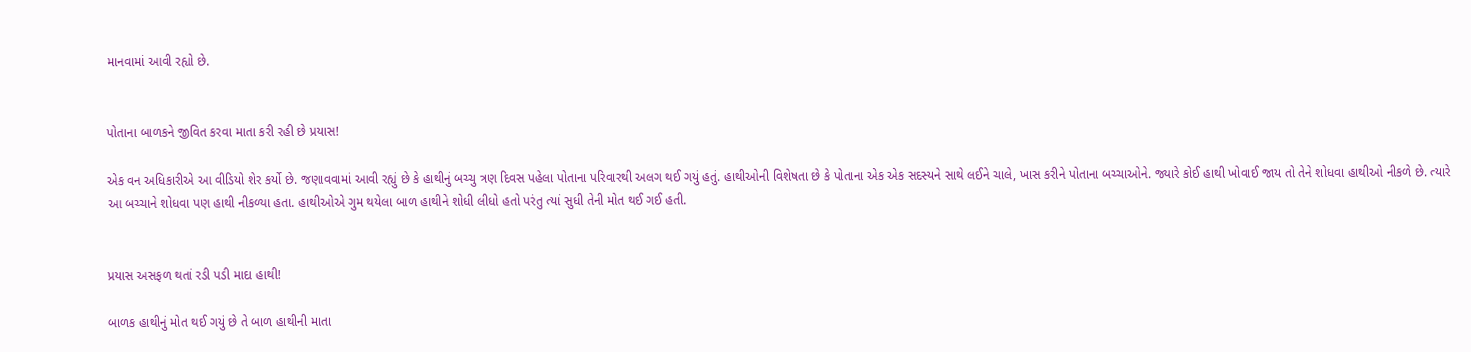માનવામાં આવી રહ્યો છે.


પોતાના બાળકને જીવિત કરવા માતા કરી રહી છે પ્રયાસ!

એક વન અધિકારીએ આ વીડિયો શેર કર્યો છે. જણાવવામાં આવી રહ્યું છે કે હાથીનું બચ્ચુ ત્રણ દિવસ પહેલા પોતાના પરિવારથી અલગ થઈ ગયું હતું. હાથીઓની વિશેષતા છે કે પોતાના એક એક સદસ્યને સાથે લઈને ચાલે, ખાસ કરીને પોતાના બચ્ચાઓને. જ્યારે કોઈ હાથી ખોવાઈ જાય તો તેને શોધવા હાથીઓ નીકળે છે. ત્યારે આ બચ્ચાને શોધવા પણ હાથી નીકળ્યા હતા. હાથીઓએ ગુમ થયેલા બાળ હાથીને શોધી લીધો હતો પરંતુ ત્યાં સુધી તેની મોત થઈ ગઈ હતી.


પ્રયાસ અસફળ થતાં રડી પડી માદા હાથી!

બાળક હાથીનું મોત થઈ ગયું છે તે બાળ હાથીની માતા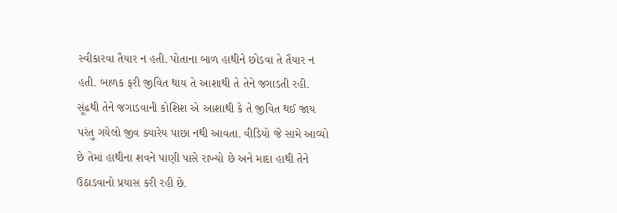સ્વીકારવા તૈયાર ન હતી. પોતાના બાળ હાથીને છોડવા તે તૈયાર ન હતી. બાળક ફરી જીવિત થાય તે આશાથી તે તેને જગાડતી રહી. સૂંઢથી તેને જગાડવાની કોશિશ એ આશાથી કે તે જીવિત થઈ જાય પરંતુ ગયેલો જીવ ક્યારેય પાછા નથી આવતા. વીડિયો જે સામે આવ્યો છે તેમાં હાથીના શવને પાણી પાસે રાખ્યો છે અને માદા હાથી તેને ઉઠાડવાનો પ્રયાસ કરી રહી છે.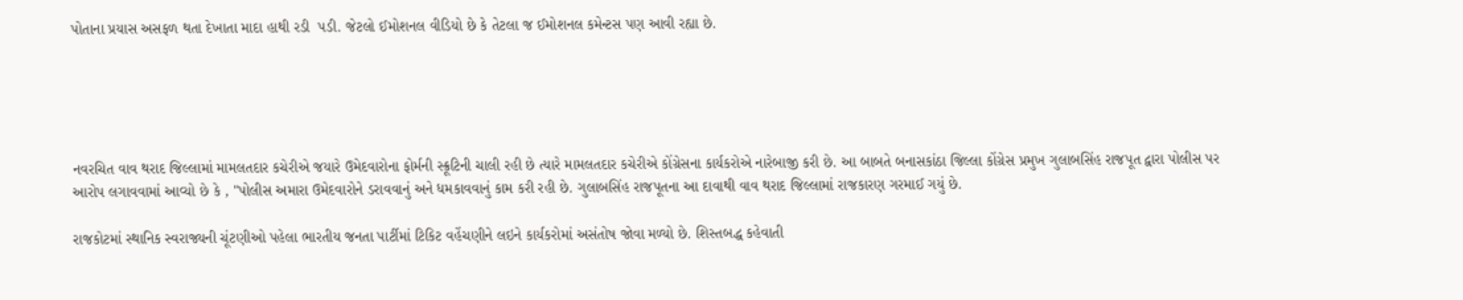પોતાના પ્રયાસ અસફળ થતા દેખાતા માદા હાથી રડી  પડી. જેટલો ઈમોશનલ વીડિયો છે કે તેટલા જ ઈમોશનલ કમેન્ટસ પણ આવી રહ્યા છે.





નવરચિત વાવ થરાદ જિલ્લામાં મામલતદાર કચેરીએ જયારે ઉમેદવારોના ફોર્મની સ્ક્રૂટિની ચાલી રહી છે ત્યારે મામલતદાર કચેરીએ કોંગ્રેસના કાર્યકરોએ નારેબાજી કરી છે. આ બાબતે બનાસકાંઠા જિલ્લા કોંગ્રેસ પ્રમુખ ગુલાબસિંહ રાજપૂત દ્વારા પોલીસ પર આરોપ લગાવવામાં આવ્યો છે કે , "પોલીસ અમારા ઉમેદવારોને ડરાવવાનું અને ધમકાવવાનું કામ કરી રહી છે. ગુલાબસિંહ રાજપૂતના આ દાવાથી વાવ થરાદ જિલ્લામાં રાજકારણ ગરમાઈ ગયું છે.

રાજકોટમાં સ્થાનિક સ્વરાજ્યની ચૂંટણીઓ પહેલા ભારતીય જનતા પાર્ટીમાં ટિકિટ વહેંચણીને લઇને કાર્યકરોમાં અસંતોષ જોવા મળ્યો છે. શિસ્તબદ્ધ કહેવાતી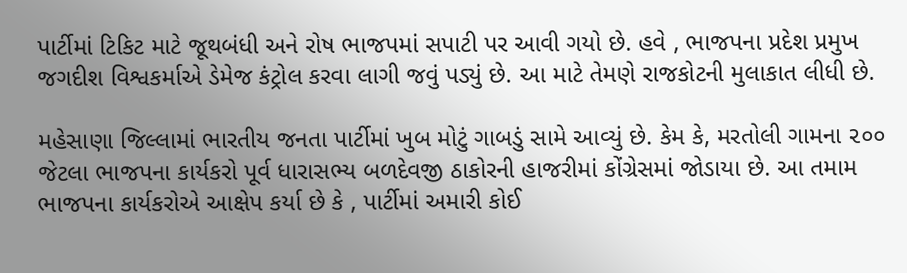પાર્ટીમાં ટિકિટ માટે જૂથબંધી અને રોષ ભાજપમાં સપાટી પર આવી ગયો છે. હવે , ભાજપના પ્રદેશ પ્રમુખ જગદીશ વિશ્વકર્માએ ડેમેજ કંટ્રોલ કરવા લાગી જવું પડ્યું છે. આ માટે તેમણે રાજકોટની મુલાકાત લીધી છે.

મહેસાણા જિલ્લામાં ભારતીય જનતા પાર્ટીમાં ખુબ મોટું ગાબડું સામે આવ્યું છે. કેમ કે, મરતોલી ગામના ૨૦૦ જેટલા ભાજપના કાર્યકરો પૂર્વ ધારાસભ્ય બળદેવજી ઠાકોરની હાજરીમાં કોંગ્રેસમાં જોડાયા છે. આ તમામ ભાજપના કાર્યકરોએ આક્ષેપ કર્યા છે કે , પાર્ટીમાં અમારી કોઈ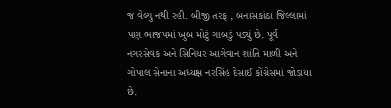જ વેલ્યુ નથી રહી. બીજી તરફ , બનાસકાંઠા જિલ્લામાં પણ ભાજપમાં ખુબ મોટું ગાબડું પડ્યું છે. પૂર્વ નગરસેવક અને સિનિયર આગેવાન શાંતિ માળી અને ગોપાલ સેનાના અધ્યક્ષ નરસિંહ દેસાઈ કોંગ્રેસમાં જોડાયા છે.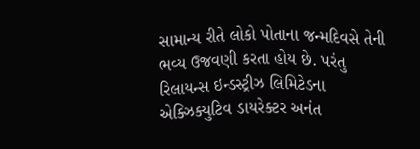સામાન્ય રીતે લોકો પોતાના જન્મદિવસે તેની ભવ્ય ઉજવણી કરતા હોય છે. પરંતુ રિલાયન્સ ઇન્ડસ્ટ્રીઝ લિમિટેડના એક્ઝિક્યુટિવ ડાયરેક્ટર અનંત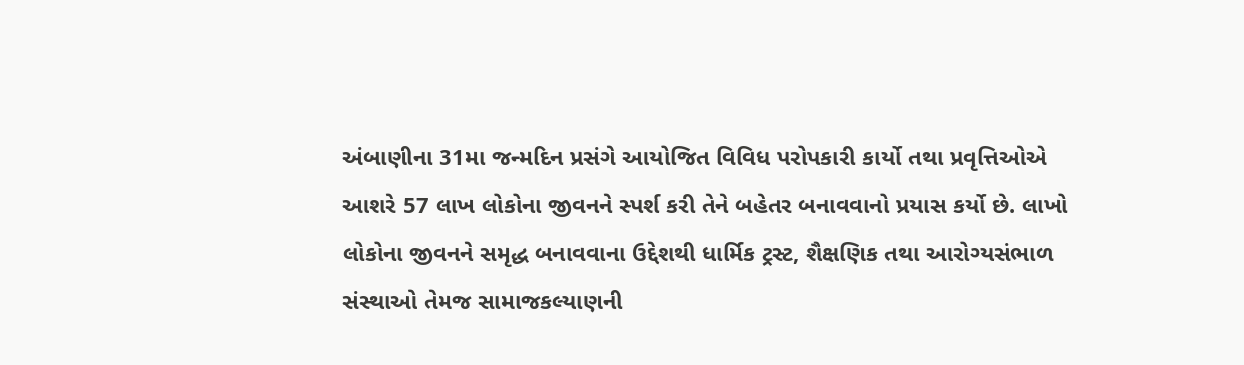અંબાણીના 31મા જન્મદિન પ્રસંગે આયોજિત વિવિધ પરોપકારી કાર્યો તથા પ્રવૃત્તિઓએ આશરે 57 લાખ લોકોના જીવનને સ્પર્શ કરી તેને બહેતર બનાવવાનો પ્રયાસ કર્યો છે. લાખો લોકોના જીવનને સમૃદ્ધ બનાવવાના ઉદ્દેશથી ધાર્મિક ટ્રસ્ટ, શૈક્ષણિક તથા આરોગ્યસંભાળ સંસ્થાઓ તેમજ સામાજકલ્યાણની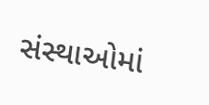સંસ્થાઓમાં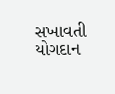સખાવતી યોગદાન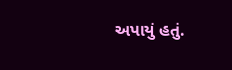અપાયું હતું.